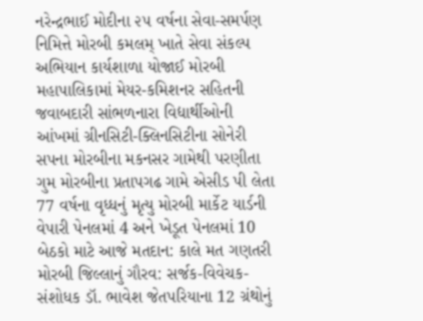નરેન્દ્રભાઈ મોદીના ૨૫ વર્ષના સેવા-સમર્પણ નિમિત્તે મોરબી કમલમ્ ખાતે સેવા સંકલ્પ અભિયાન કાર્યશાળા યોજાઈ મોરબી મહાપાલિકામાં મેયર-કમિશનર સહિતની જવાબદારી સાંભળનારા વિદ્યાર્થીઓની આંખમાં ગ્રીનસિટી-ક્લિનસિટીના સોનેરી સપના મોરબીના મકનસર ગામેથી પરણીતા ગુમ મોરબીના પ્રતાપગઢ ગામે એસીડ પી લેતા 77 વર્ષના વૃધ્ધનું મૃત્યુ મોરબી માર્કેટ યાર્ડની વેપારી પેનલમાં 4 અને ખેડૂત પેનલમાં 10 બેઠકો માટે આજે મતદાન: કાલે મત ગણતરી મોરબી જિલ્લાનું ગૌરવ: સર્જક-વિવેચક-સંશોધક ડૉ. ભાવેશ જેતપરિયાના 12 ગ્રંથોનું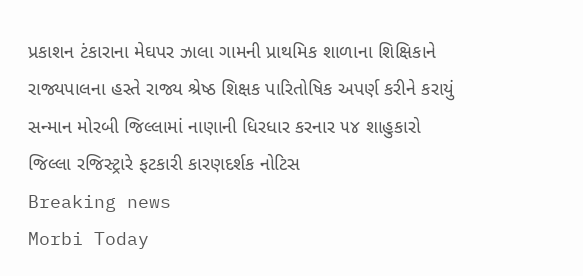પ્રકાશન ટંકારાના મેઘપર ઝાલા ગામની પ્રાથમિક શાળાના શિક્ષિકાને રાજ્યપાલના હસ્તે રાજ્ય શ્રેષ્ઠ શિક્ષક પારિતોષિક અપર્ણ કરીને કરાયું સન્માન મોરબી જિલ્લામાં નાણાની ધિરધાર કરનાર ૫૪ શાહુકારો જિલ્લા રજિસ્ટ્રારે ફટકારી કારણદર્શક નોટિસ
Breaking news
Morbi Today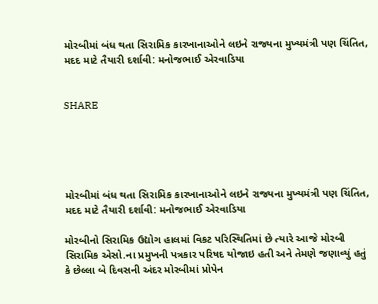મોરબીમાં બંધ થતા સિરામિક કારખાનાઓને લઇને રાજ્યના મુખ્યમંત્રી પણ ચિંતિત, મદદ માટે તૈયારી દર્શાવી: મનોજભાઈ એરવાડિયા


SHARE





મોરબીમાં બંધ થતા સિરામિક કારખાનાઓને લઇને રાજ્યના મુખ્યમંત્રી પણ ચિંતિત, મદદ માટે તૈયારી દર્શાવી: મનોજભાઈ એરવાડિયા

મોરબીનો સિરામિક ઉદ્યોગ હાલમાં વિકટ પરિસ્થિતિમાં છે ત્યારે આજે મોરબી સિરામિક એસો.ના પ્રમુખની પત્રકાર પરિષદ યોજાઇ હતી અને તેમણે જણાવ્યું હતું કે છેલ્લા બે દિવસની અંદર મોરબીમાં પ્રોપેન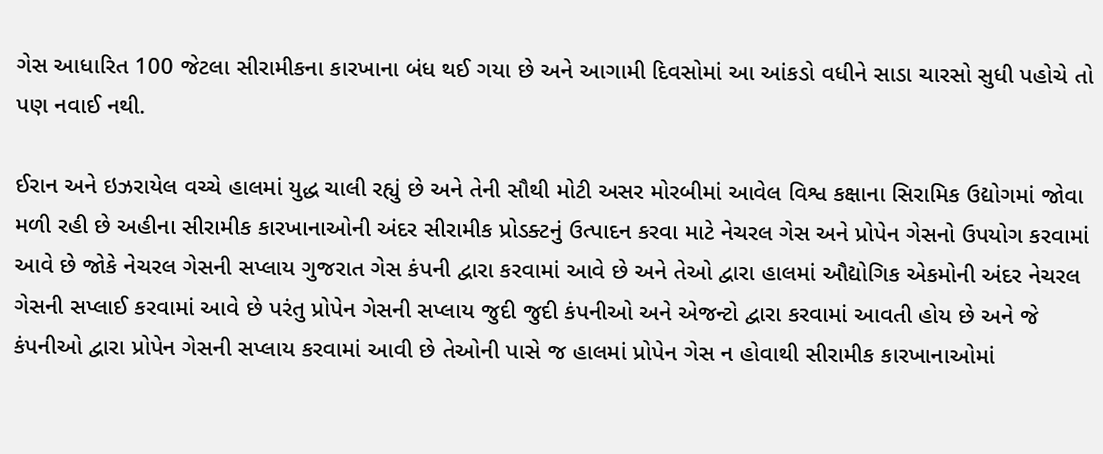ગેસ આધારિત 100 જેટલા સીરામીકના કારખાના બંધ થઈ ગયા છે અને આગામી દિવસોમાં આ આંકડો વધીને સાડા ચારસો સુધી પહોચે તો પણ નવાઈ નથી.

ઈરાન અને ઇઝરાયેલ વચ્ચે હાલમાં યુદ્ધ ચાલી રહ્યું છે અને તેની સૌથી મોટી અસર મોરબીમાં આવેલ વિશ્વ કક્ષાના સિરામિક ઉદ્યોગમાં જોવા મળી રહી છે અહીના સીરામીક કારખાનાઓની અંદર સીરામીક પ્રોડક્ટનું ઉત્પાદન કરવા માટે નેચરલ ગેસ અને પ્રોપેન ગેસનો ઉપયોગ કરવામાં આવે છે જોકે નેચરલ ગેસની સપ્લાય ગુજરાત ગેસ કંપની દ્વારા કરવામાં આવે છે અને તેઓ દ્વારા હાલમાં ઔદ્યોગિક એકમોની અંદર નેચરલ ગેસની સપ્લાઈ કરવામાં આવે છે પરંતુ પ્રોપેન ગેસની સપ્લાય જુદી જુદી કંપનીઓ અને એજન્ટો દ્વારા કરવામાં આવતી હોય છે અને જે કંપનીઓ દ્વારા પ્રોપેન ગેસની સપ્લાય કરવામાં આવી છે તેઓની પાસે જ હાલમાં પ્રોપેન ગેસ ન હોવાથી સીરામીક કારખાનાઓમાં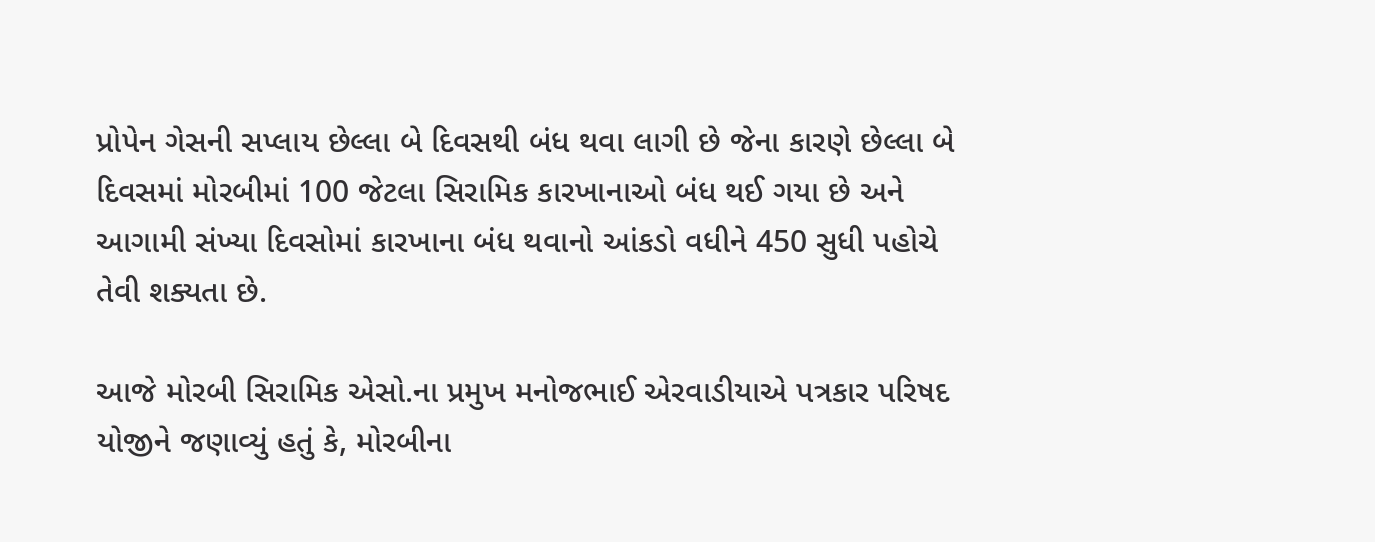પ્રોપેન ગેસની સપ્લાય છેલ્લા બે દિવસથી બંધ થવા લાગી છે જેના કારણે છેલ્લા બે દિવસમાં મોરબીમાં 100 જેટલા સિરામિક કારખાનાઓ બંધ થઈ ગયા છે અને આગામી સંખ્યા દિવસોમાં કારખાના બંધ થવાનો આંકડો વધીને 450 સુધી પહોચે તેવી શક્યતા છે.

આજે મોરબી સિરામિક એસો.ના પ્રમુખ મનોજભાઈ એરવાડીયાએ પત્રકાર પરિષદ યોજીને જણાવ્યું હતું કે, મોરબીના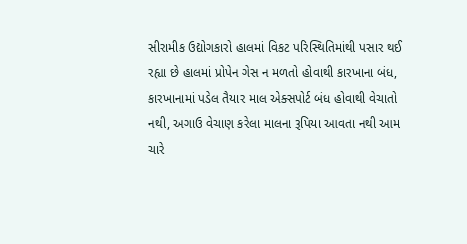સીરામીક ઉદ્યોગકારો હાલમાં વિકટ પરિસ્થિતિમાંથી પસાર થઈ રહ્યા છે હાલમાં પ્રોપેન ગેસ ન મળતો હોવાથી કારખાના બંધ, કારખાનામાં પડેલ તૈયાર માલ એક્સપોર્ટ બંધ હોવાથી વેચાતો નથી, અગાઉ વેચાણ કરેલા માલના રૂપિયા આવતા નથી આમ ચારે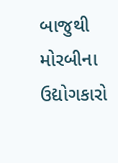બાજુથી મોરબીના ઉદ્યોગકારો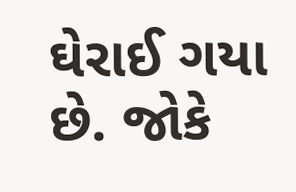ઘેરાઈ ગયા છે. જોકે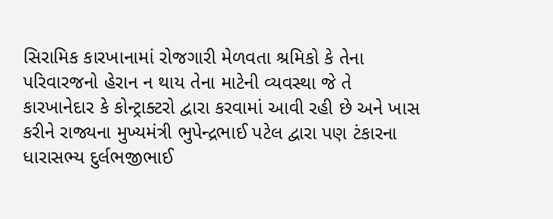સિરામિક કારખાનામાં રોજગારી મેળવતા શ્રમિકો કે તેના પરિવારજનો હેરાન ન થાય તેના માટેની વ્યવસ્થા જે તે કારખાનેદાર કે કોન્ટ્રાક્ટરો દ્વારા કરવામાં આવી રહી છે અને ખાસ કરીને રાજ્યના મુખ્યમંત્રી ભુપેન્દ્રભાઈ પટેલ દ્વારા પણ ટંકારના ધારાસભ્ય દુર્લભજીભાઈ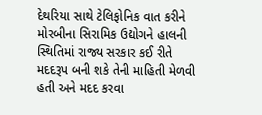દેથરિયા સાથે ટેલિફોનિક વાત કરીને મોરબીના સિરામિક ઉદ્યોગને હાલની સ્થિતિમાં રાજ્ય સરકાર કઈ રીતે મદદરૂપ બની શકે તેની માહિતી મેળવી હતી અને મદદ કરવા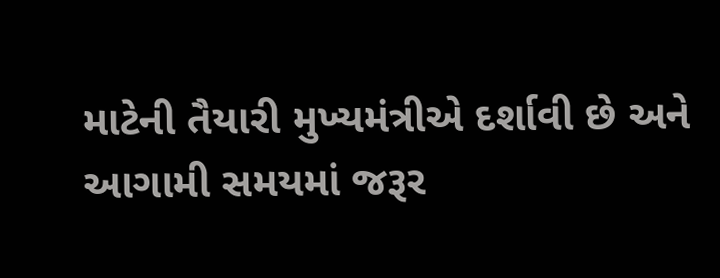માટેની તૈયારી મુખ્યમંત્રીએ દર્શાવી છે અને આગામી સમયમાં જરૂર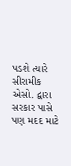પડશે ત્યારે સીરામીક એસો. દ્વારા સરકાર પાસે પણ મદદ માટે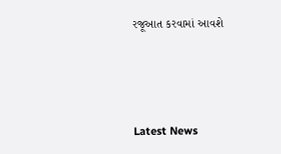રજૂઆત કરવામાં આવશે




Latest News